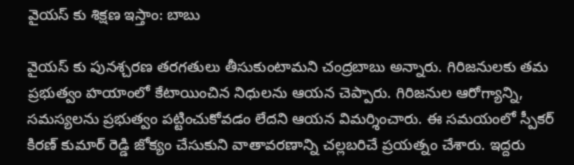వైయస్ కు శిక్షణ ఇస్తాం: బాబు

వైయస్ కు పునశ్చరణ తరగతులు తీసుకుంటామని చంద్రబాబు అన్నారు. గిరిజనులకు తమ ప్రభుత్వం హయాంలో కేటాయించిన నిధులను ఆయన చెప్పారు. గిరిజనుల ఆరోగ్యాన్ని, సమస్యలను ప్రభుత్వం పట్టించుకోవడం లేదని ఆయన విమర్శించారు. ఈ సమయంలో స్పీకర్ కిరణ్ కుమార్ రెడ్డి జోక్యం చేసుకుని వాతావరణాన్ని చల్లబరిచే ప్రయత్నం చేశారు. ఇద్దరు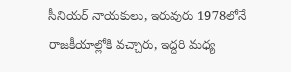సీనియర్ నాయకులు, ఇరువురు 1978లోనే రాజకీయాల్లోకి వచ్చారు, ఇద్దరి మధ్య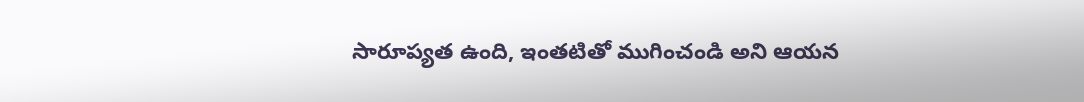సారూప్యత ఉంది, ఇంతటితో ముగించండి అని ఆయన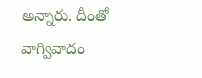అన్నారు. దీంతో వాగ్వివాదం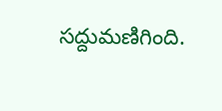సద్దుమణిగింది.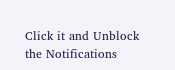Click it and Unblock the Notifications